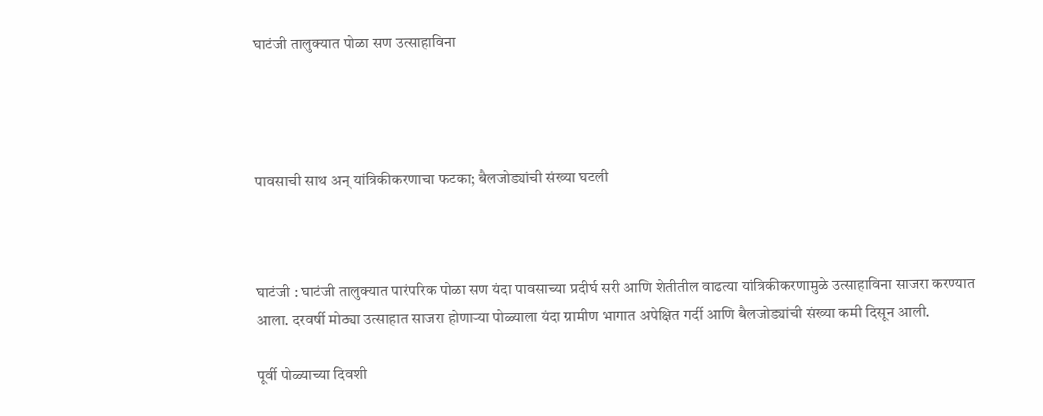घाटंजी तालुक्यात पोळा सण उत्साहाविना




पावसाची साथ अन् यांत्रिकीकरणाचा फटका; बैलजोड्यांची संख्या घटली



घाटंजी : घाटंजी तालुक्यात पारंपरिक पोळा सण यंदा पावसाच्या प्रदीर्घ सरी आणि शेतीतील वाढत्या यांत्रिकीकरणामुळे उत्साहाविना साजरा करण्यात आला. दरवर्षी मोठ्या उत्साहात साजरा होणाऱ्या पोळ्याला यंदा ग्रामीण भागात अपेक्षित गर्दी आणि बैलजोड्यांची संख्या कमी दिसून आली.

पूर्वी पोळ्याच्या दिवशी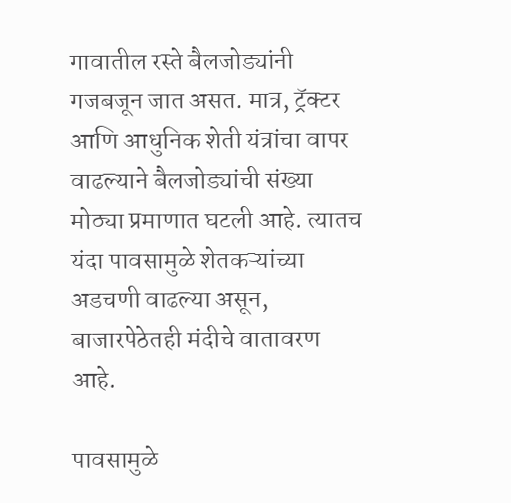गावातील रस्ते बैलजोड्यांनी गजबजून जात असत. मात्र, ट्रॅक्टर आणि आधुनिक शेती यंत्रांचा वापर वाढल्याने बैलजोड्यांची संख्या मोठ्या प्रमाणात घटली आहे. त्यातच यंदा पावसामुळे शेतकऱ्यांच्या अडचणी वाढल्या असून, बाजारपेठेतही मंदीचे वातावरण आहे.

पावसामुळे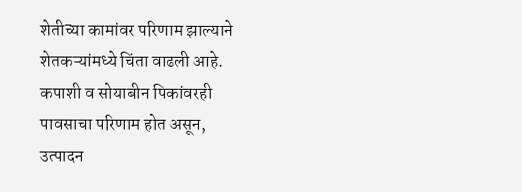शेतीच्या कामांवर परिणाम झाल्याने शेतकऱ्यांमध्ये चिंता वाढली आहे. कपाशी व सोयाबीन पिकांवरही पावसाचा परिणाम होत असून, उत्पादन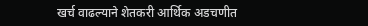खर्च वाढल्याने शेतकरी आर्थिक अडचणीत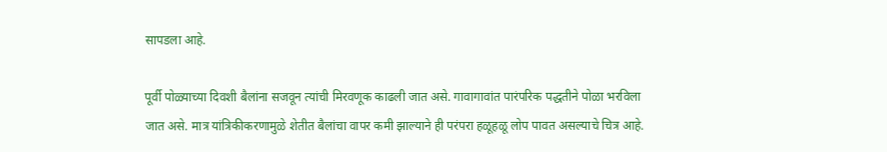सापडला आहे.

पूर्वी पोळ्याच्या दिवशी बैलांना सजवून त्यांची मिरवणूक काढली जात असे. गावागावांत पारंपरिक पद्धतीने पोळा भरविला जात असे. मात्र यांत्रिकीकरणामुळे शेतीत बैलांचा वापर कमी झाल्याने ही परंपरा हळूहळू लोप पावत असल्याचे चित्र आहे.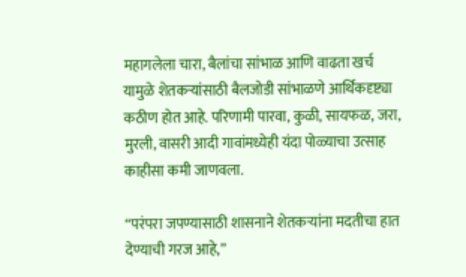महागलेला चारा, बैलांचा सांभाळ आणि वाढता खर्च यामुळे शेतकऱ्यांसाठी बैलजोडी सांभाळणे आर्थिकदृष्ट्या कठीण होत आहे. परिणामी पारवा, कुळी, सायफळ, जरा, मुरली, वासरी आदी गावांमध्येही यंदा पोळ्याचा उत्साह काहीसा कमी जाणवला.

“परंपरा जपण्यासाठी शासनाने शेतकऱ्यांना मदतीचा हात देण्याची गरज आहे,”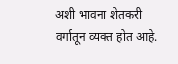अशी भावना शेतकरी वर्गातून व्यक्त होत आहे.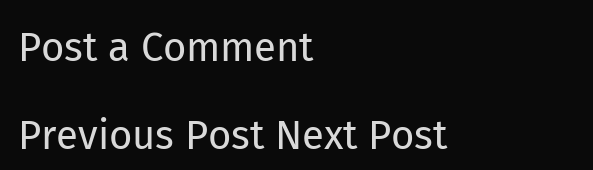Post a Comment

Previous Post Next Post